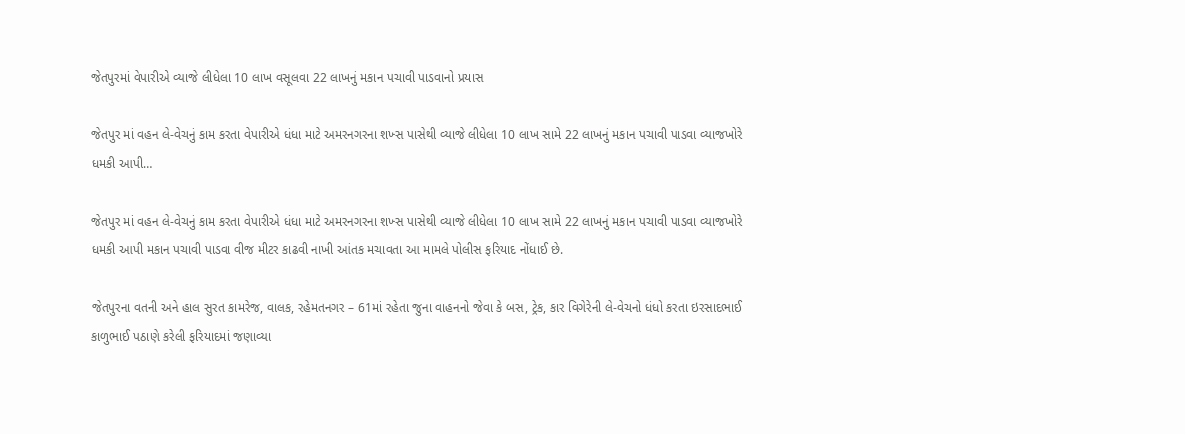જેતપુરમાં વેપારીએ વ્યાજે લીધેલા 10 લાખ વસૂલવા 22 લાખનું મકાન પચાવી પાડવાનો પ્રયાસ

જેતપુર માં વહન લે-વેચનું કામ કરતા વેપારીએ ધંધા માટે અમરનગરના શખ્સ પાસેથી વ્યાજે લીધેલા 10 લાખ સામે 22 લાખનું મકાન પચાવી પાડવા વ્યાજખોરે ધમકી આપી…

જેતપુર માં વહન લે-વેચનું કામ કરતા વેપારીએ ધંધા માટે અમરનગરના શખ્સ પાસેથી વ્યાજે લીધેલા 10 લાખ સામે 22 લાખનું મકાન પચાવી પાડવા વ્યાજખોરે ધમકી આપી મકાન પચાવી પાડવા વીજ મીટર કાઢવી નાખી આંતક મચાવતા આ મામલે પોલીસ ફરિયાદ નોંધાઈ છે.

જેતપુરના વતની અને હાલ સુરત કામરેજ, વાલક, રહેમતનગર – 61માં રહેતા જુના વાહનનો જેવા કે બસ, ટ્રેક, કાર વિગેરેની લે-વેચનો ધંધો કરતા ઇરસાદભાઈ કાળુભાઈ પઠાણે કરેલી ફરિયાદમાં જણાવ્યા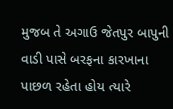મુજબ તે અગાઉ જેતપુર બાપુની વાડી પાસે બરફના કારખાના પાછળ રહેતા હોય ત્યારે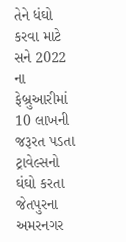તેને ધંઘો કરવા માટે સને 2022 ના ફેબ્રુઆરીમાં 10 લાખની જરૂરત પડતા ટ્રાવેલ્સનો ઘંઘો કરતા જેતપુરના અમરનગર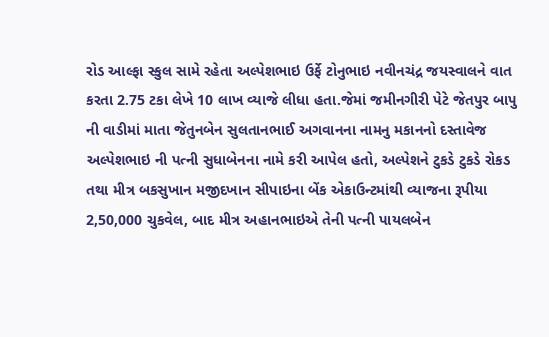રોડ આલ્ફા સ્કુલ સામે રહેતા અલ્પેશભાઇ ઉર્ફે ટોનુભાઇ નવીનચંદ્ર જયસ્વાલને વાત કરતા 2.75 ટકા લેખે 10 લાખ વ્યાજે લીધા હતા.જેમાં જમીનગીરી પેટે જેતપુર બાપુ ની વાડીમાં માતા જેતુનબેન સુલતાનભાઈ અગવાનના નામનુ મકાનનો દસ્તાવેજ અલ્પેશભાઇ ની પત્ની સુધાબેનના નામે કરી આપેલ હતો, અલ્પેશને ટુકડે ટુકડે રોકડ તથા મીત્ર બકસુખાન મજીદખાન સીપાઇના બેંક એકાઉન્ટમાંથી વ્યાજના રૂપીયા 2,50,000 ચુકવેલ, બાદ મીત્ર અહાનભાઇએ તેની પત્ની પાયલબેન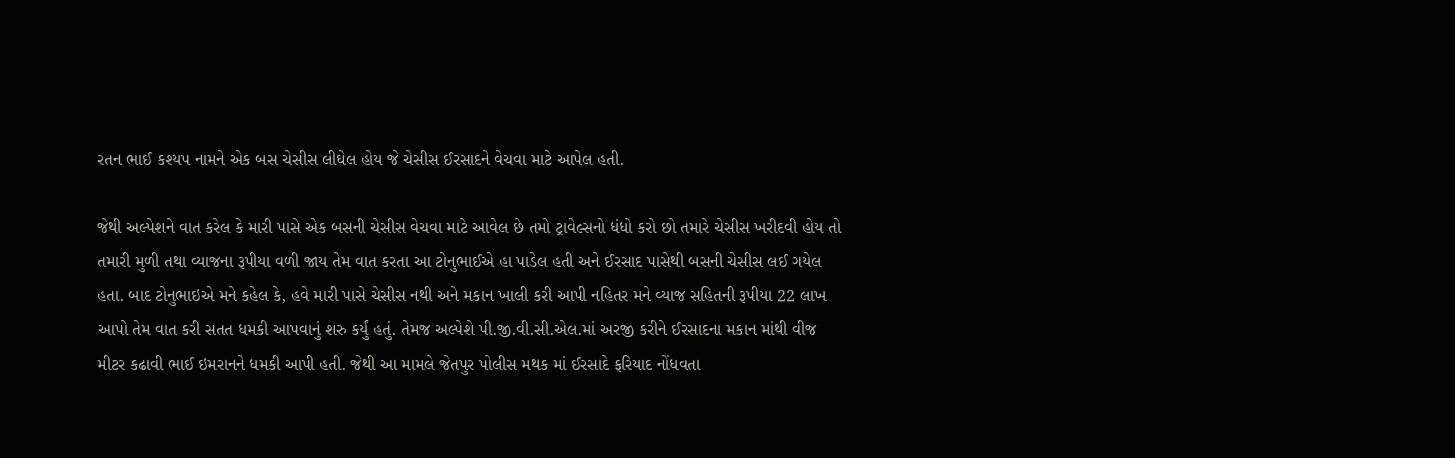રતન ભાઈ કશ્યપ નામને એક બસ ચેસીસ લીઘેલ હોય જે ચેસીસ ઈરસાદને વેચવા માટે આપેલ હતી.

જેથી અલ્પેશને વાત કરેલ કે મારી પાસે એક બસની ચેસીસ વેચવા માટે આવેલ છે તમો ટ્રાવેલ્સનો ધંધો કરો છો તમારે ચેસીસ ખરીદવી હોય તો તમારી મુળી તથા વ્યાજના રૂપીયા વળી જાય તેમ વાત કરતા આ ટોનુભાઈએ હા પાડેલ હતી અને ઈરસાદ પાસેથી બસની ચેસીસ લઈ ગયેલ હતા. બાદ ટોનુભાઇએ મને કહેલ કે, હવે મારી પાસે ચેસીસ નથી અને મકાન ખાલી કરી આપી નહિતર મને વ્યાજ સહિતની રૂપીયા 22 લાખ આપો તેમ વાત કરી સતત ધમકી આપવાનું શરુ કર્યું હતું. તેમજ અલ્પેશે પી.જી.વી.સી.એલ.માં અરજી કરીને ઈરસાદના મકાન માંથી વીજ મીટર કઢાવી ભાઈ ઇમરાનને ધમકી આપી હતી. જેથી આ મામલે જેતપુર પોલીસ મથક માં ઈરસાદે ફરિયાદ નોંધવતા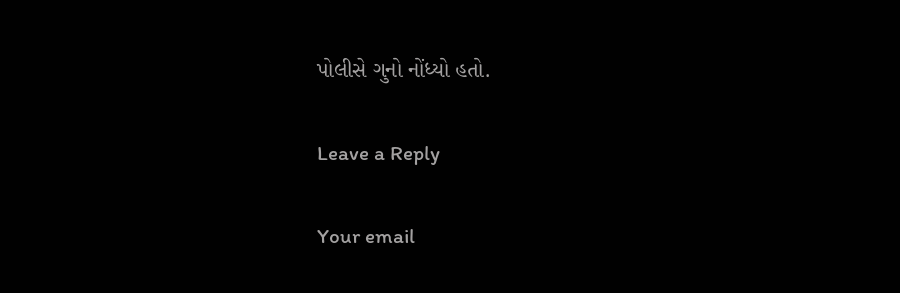પોલીસે ગુનો નોંધ્યો હતો.

Leave a Reply

Your email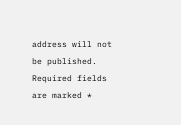address will not be published. Required fields are marked *